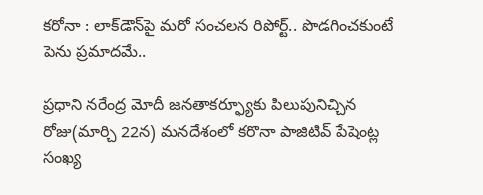కరోనా : లాక్‌డౌన్‌పై మరో సంచలన రిపోర్ట్.. పొడగించకుంటే పెను ప్రమాదమే..

ప్రధాని నరేంద్ర మోదీ జనతాకర్ఫ్యూకు పిలుపునిచ్చిన రోజు(మార్చి 22న) మనదేశంలో కరొనా పాజిటివ్ పేషెంట్ల సంఖ్య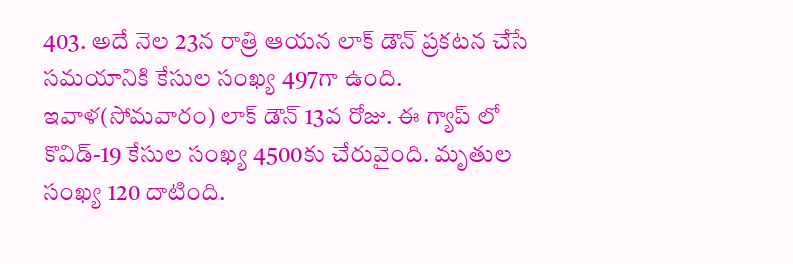403. అదే నెల 23న రాత్రి ఆయన లాక్ డౌన్ ప్రకటన చేసే సమయానికి కేసుల సంఖ్య 497గా ఉంది. ఇవాళ(సోమవారం) లాక్ డౌన్ 13వ రోజు. ఈ గ్యాప్ లో కొవిడ్-19 కేసుల సంఖ్య 4500కు చేరువైంది. మృతుల సంఖ్య 120 దాటింది.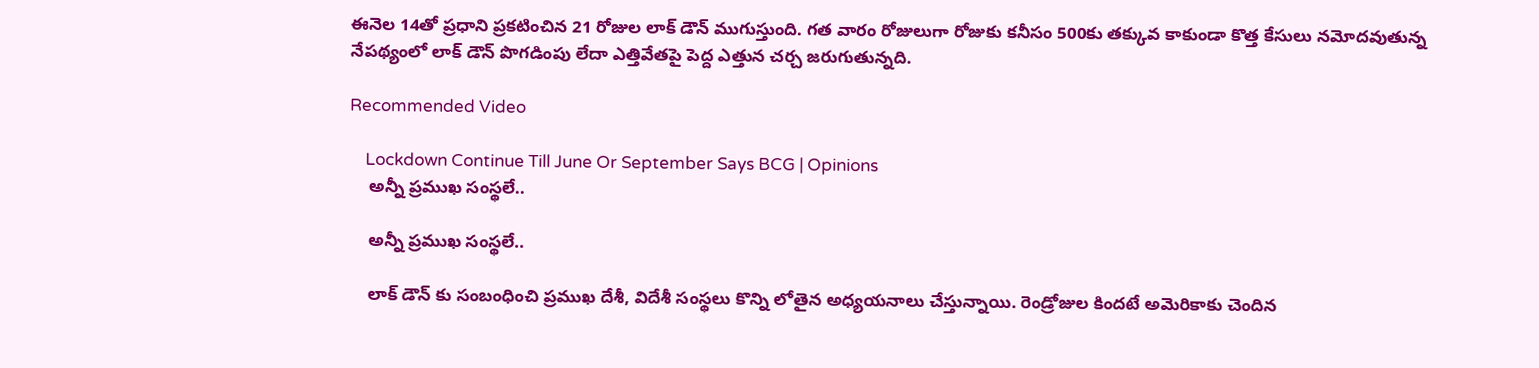ఈనెల 14తో ప్రధాని ప్రకటించిన 21 రోజుల లాక్ డౌన్ ముగుస్తుంది. గత వారం రోజులుగా రోజుకు కనీసం 500కు తక్కువ కాకుండా కొత్త కేసులు నమోదవుతున్న నేపథ్యంలో లాక్ డౌన్ పొగడింపు లేదా ఎత్తివేతపై పెద్ద ఎత్తున చర్చ జరుగుతున్నది.

Recommended Video

    Lockdown Continue Till June Or September Says BCG | Opinions
    అన్నీ ప్రముఖ సంస్థలే..

    అన్నీ ప్రముఖ సంస్థలే..

    లాక్ డౌన్ కు సంబంధించి ప్రముఖ దేశీ, విదేశీ సంస్థలు కొన్ని లోతైన అధ్యయనాలు చేస్తున్నాయి. రెండ్రోజుల కిందటే అమెరికాకు చెందిన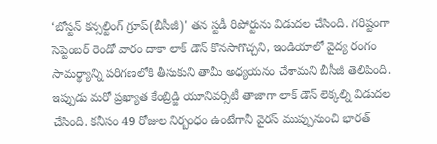‘బోస్టన్ కన్సల్టింగ్ గ్రూప్(బీసీజీ)' తన స్టడీ రిపోర్టును విడుదల చేసింది. గరిష్టంగా సెప్టెంబర్ రెండో వారం దాకా లాక్ డౌన్ కొనసాగొచ్చని, ఇండియాలో వైద్య రంగం సామర్థ్యాన్ని పరిగణలోకి తీసుకుని తామీ అధ్యయనం చేశామని బీసీజీ తెలిపింది. ఇప్పుడు మరో ప్రఖ్యాత కేంబ్రిడ్జి యూనివర్సిటీ తాజాగా లాక్ డౌన్ లెక్కల్ని విడుదల చేసింది. కనీసం 49 రోజుల నిర్బంధం ఉంటేగానీ వైరస్ ముప్పునుంచి భారత్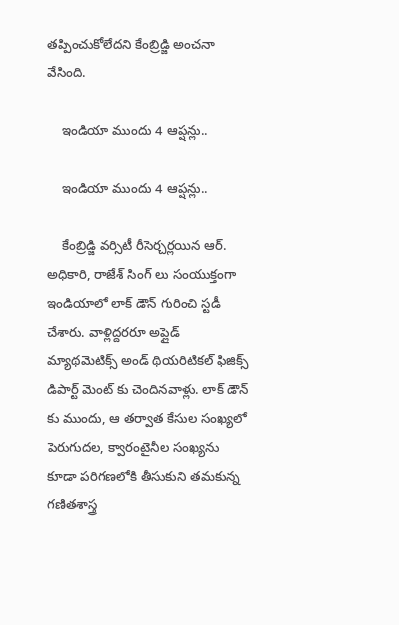తప్పించుకోలేదని కేంబ్రిడ్జి అంచనా వేసింది.

    ఇండియా ముందు 4 ఆప్షన్లు..

    ఇండియా ముందు 4 ఆప్షన్లు..

    కేంబ్రిడ్జి వర్సిటీ రీసెర్చర్లయిన ఆర్. అధికారి, రాజేశ్ సింగ్ లు సంయుక్తంగా ఇండియాలో లాక్ డౌన్ గురించి స్టడీ చేశారు. వాళ్లిద్దరరూ అప్లైడ్ మ్యాథమెటిక్స్ అండ్ థియరిటికల్ ఫిజిక్స్ డిపార్ట్ మెంట్ కు చెందినవాళ్లు. లాక్ డౌన్ కు ముందు, ఆ తర్వాత కేసుల సంఖ్యలో పెరుగుదల, క్వారంటైనీల సంఖ్యను కూడా పరిగణలోకి తీసుకుని తమకున్న గణితశాస్త్ర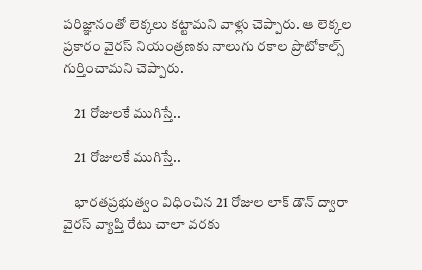పరిజ్ఞానంతో లెక్కలు కట్టామని వాళ్లు చెప్పారు. ఆ లెక్కల ప్రకారం వైరస్ నియంత్రణకు నాలుగు రకాల ప్రొటోకాల్స్ గుర్తించామని చెప్పారు.

    21 రోజులకే ముగిస్తే..

    21 రోజులకే ముగిస్తే..

    భారతప్రభుత్వం విధించిన 21 రోజుల లాక్ డౌన్ ద్వారా వైరస్ వ్యాప్తి రేటు చాలా వరకు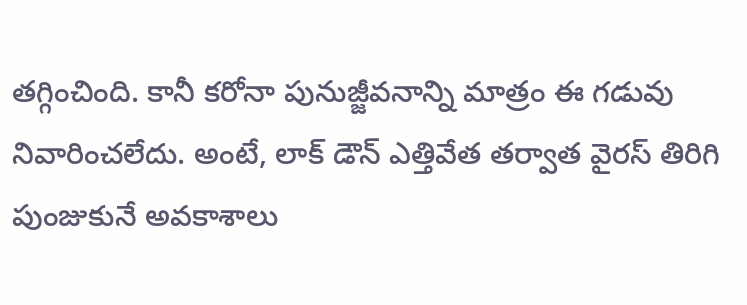తగ్గించింది. కానీ కరోనా పునుజ్జీవనాన్ని మాత్రం ఈ గడువు నివారించలేదు. అంటే, లాక్ డౌన్ ఎత్తివేత తర్వాత వైరస్ తిరిగి పుంజుకునే అవకాశాలు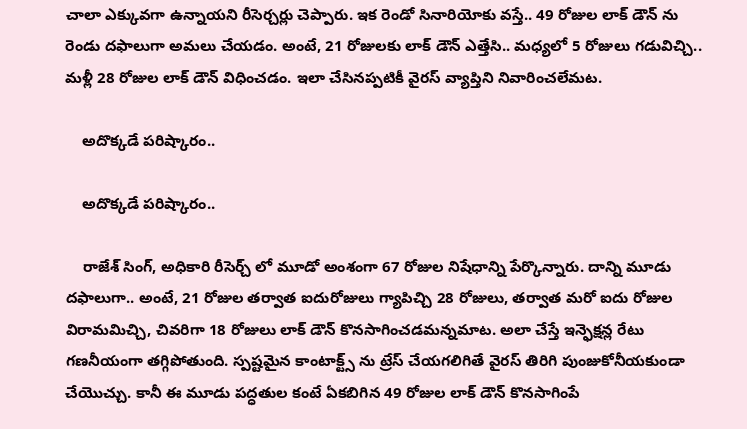చాలా ఎక్కువగా ఉన్నాయని రీసెర్చర్లు చెప్పారు. ఇక రెండో సినారియోకు వస్తే.. 49 రోజుల లాక్ డౌన్ ను రెండు దఫాలుగా అమలు చేయడం. అంటే, 21 రోజులకు లాక్ డౌన్ ఎత్తేసి.. మధ్యలో 5 రోజులు గడువిచ్చి.. మళ్లీ 28 రోజుల లాక్ డౌన్ విధించడం. ఇలా చేసినప్పటికీ వైరస్ వ్యాప్తిని నివారించలేమట.

    అదొక్కడే పరిష్కారం..

    అదొక్కడే పరిష్కారం..

    రాజేశ్ సింగ్, అధికారి రీసెర్చ్ లో మూడో అంశంగా 67 రోజుల నిషేధాన్ని పేర్కొన్నారు. దాన్ని మూడు దఫాలుగా.. అంటే, 21 రోజుల తర్వాత ఐదురోజులు గ్యాపిచ్చి 28 రోజులు, తర్వాత మరో ఐదు రోజుల విరామమిచ్చి, చివరిగా 18 రోజులు లాక్ డౌన్ కొనసాగించడమన్నమాట. అలా చేస్తే ఇన్ఫెక్షన్ల రేటు గణనీయంగా తగ్గిపోతుంది. స్పష్టమైన కాంటాక్ట్స్ ను ట్రేస్ చేయగలిగితే వైరస్ తిరిగి పుంజుకోనీయకుండా చేయొచ్చు. కానీ ఈ మూడు పద్ధతుల కంటే ఏకబిగిన 49 రోజుల లాక్ డౌన్ కొనసాగింపే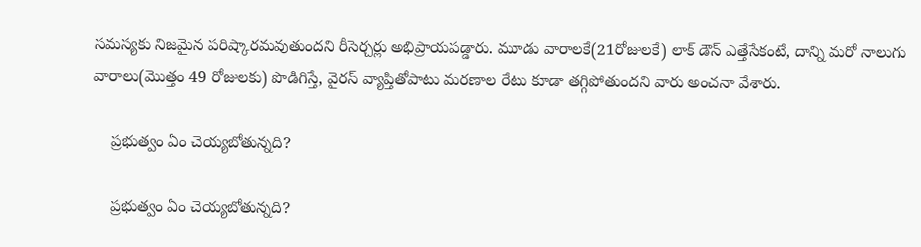సమస్యకు నిజమైన పరిష్కారమవుతుందని రీసెర్చర్లు అభిప్రాయపడ్డారు. మూడు వారాలకే(21రోజులకే) లాక్ డౌన్ ఎత్తేసేకంటే, దాన్ని మరో నాలుగు వారాలు(మొత్తం 49 రోజులకు) పొడిగిస్తే, వైరస్ వ్యాప్తితోపాటు మరణాల రేటు కూడా తగ్గిపోతుందని వారు అంచనా వేశారు.

    ప్రభుత్వం ఏం చెయ్యబోతున్నది?

    ప్రభుత్వం ఏం చెయ్యబోతున్నది?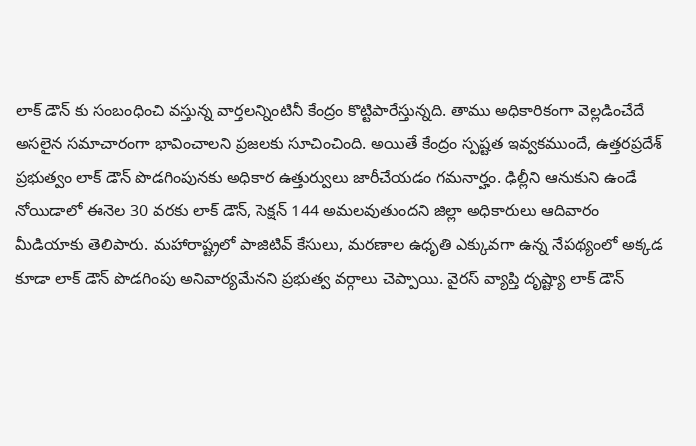లాక్ డౌన్ కు సంబంధించి వస్తున్న వార్తలన్నింటినీ కేంద్రం కొట్టిపారేస్తున్నది. తాము అధికారికంగా వెల్లడించేదే అసలైన సమాచారంగా భావించాలని ప్రజలకు సూచించింది. అయితే కేంద్రం స్పష్టత ఇవ్వకముందే, ఉత్తరప్రదేశ్ ప్రభుత్వం లాక్ డౌన్ పొడగింపునకు అధికార ఉత్తుర్వులు జారీచేయడం గమనార్హం. ఢిల్లీని ఆనుకుని ఉండే నోయిడాలో ఈనెల 30 వరకు లాక్ డౌన్, సెక్షన్ 144 అమలవుతుందని జిల్లా అధికారులు ఆదివారం మీడియాకు తెలిపారు. మహారాష్ట్రలో పాజిటివ్ కేసులు, మరణాల ఉధృతి ఎక్కువగా ఉన్న నేపథ్యంలో అక్కడ కూడా లాక్ డౌన్ పొడగింపు అనివార్యమేనని ప్రభుత్వ వర్గాలు చెప్పాయి. వైరస్ వ్యాప్తి దృష్ట్యా లాక్ డౌన్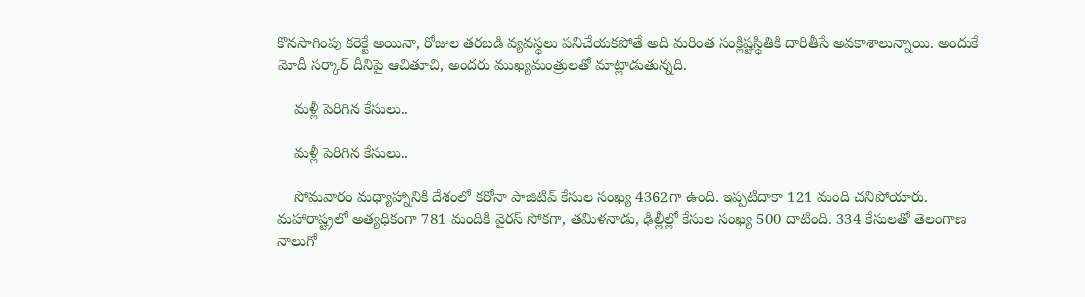కొనసాగింపు కరెక్టే అయినా, రోజుల తరబడి వ్యవస్థలు పనిచేయకపోతే అది మరింత సంక్లిష్టస్థితికి దారితీసే అవకాశాలున్నాయి. అందుకే మోదీ సర్కార్ దీనిపై ఆచితూచి, అందరు ముఖ్యమంత్రులతో మాట్లాడుతున్నది.

    మళ్లీ పెరిగిన కేసులు..

    మళ్లీ పెరిగిన కేసులు..

    సోమవారం మధ్యాహ్నానికి దేశంలో కరోనా పాజిటివ్ కేసుల సంఖ్య 4362గా ఉంది. ఇప్పటిదాకా 121 మంది చనిపోయారు. మహారాష్ట్రలో అత్యధికంగా 781 మందికి వైరస్ సోకగా, తమిళనాడు, ఢిల్లీల్లో కేసుల సంఖ్య 500 దాటింది. 334 కేసులతో తెలంగాణ నాలుగో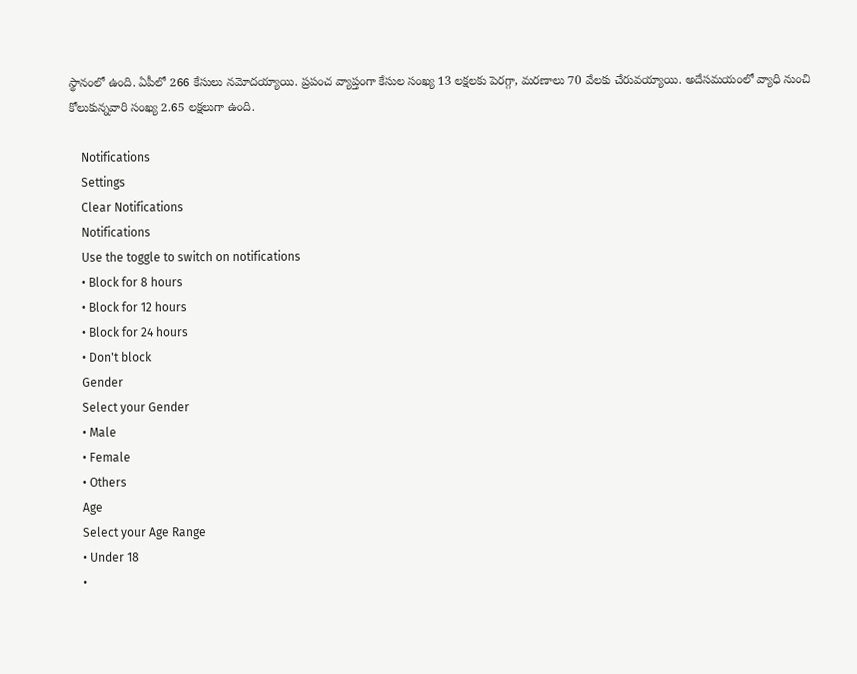స్థానంలో ఉంది. ఏపీలో 266 కేసులు నమోదయ్యాయి. ప్రపంచ వ్యాప్తంగా కేసుల సంఖ్య 13 లక్షలకు పెరగ్గా, మరణాలు 70 వేలకు చేరువయ్యాయి. అదేసమయంలో వ్యాధి నుంచి కోలుకున్నవారి సంఖ్య 2.65 లక్షలుగా ఉంది.

    Notifications
    Settings
    Clear Notifications
    Notifications
    Use the toggle to switch on notifications
    • Block for 8 hours
    • Block for 12 hours
    • Block for 24 hours
    • Don't block
    Gender
    Select your Gender
    • Male
    • Female
    • Others
    Age
    Select your Age Range
    • Under 18
    •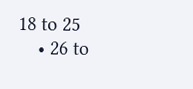18 to 25
    • 26 to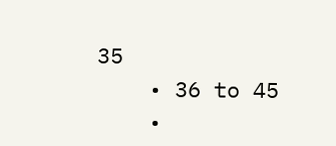35
    • 36 to 45
    •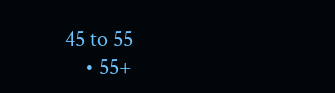45 to 55
    • 55+